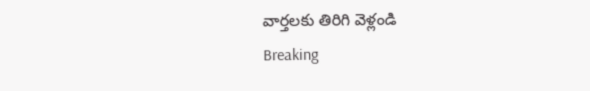వార్తలకు తిరిగి వెళ్లండి
Breaking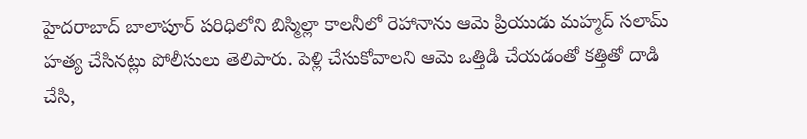హైదరాబాద్ బాలాపూర్ పరిధిలోని బిస్మిల్లా కాలనీలో రెహానాను ఆమె ప్రియుడు మహ్మద్ సలామ్ హత్య చేసినట్లు పోలీసులు తెలిపారు. పెళ్లి చేసుకోవాలని ఆమె ఒత్తిడి చేయడంతో కత్తితో దాడి చేసి,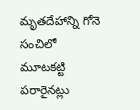మృతదేహాన్ని గోనె సంచిలో మూటకట్టి పరారైనట్లు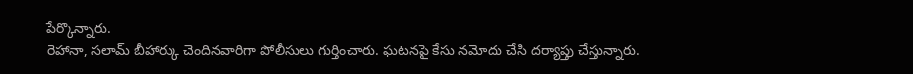పేర్కొన్నారు.
రెహానా, సలామ్ బీహార్కు చెందినవారిగా పోలీసులు గుర్తించారు. ఘటనపై కేసు నమోదు చేసి దర్యాప్తు చేస్తున్నారు.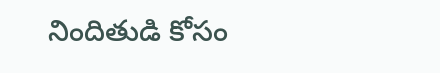నిందితుడి కోసం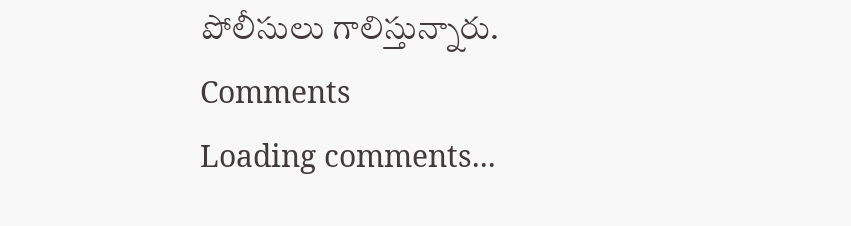పోలీసులు గాలిస్తున్నారు.
Comments
Loading comments...